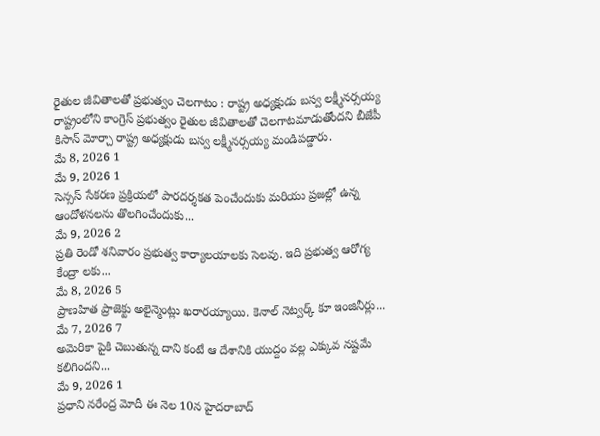రైతుల జీవితాలతో ప్రభుత్వం చెలగాటం : రాష్ట్ర అధ్యక్షుడు బస్వ లక్ష్మీనర్సయ్య
రాష్ట్రంలోని కాంగ్రెస్ ప్రభుత్వం రైతుల జీవితాలతో చెలగాటమాడుతోందని బీజేపీ కిసాన్ మోర్చా రాష్ట్ర అధ్యక్షుడు బస్వ లక్ష్మీనర్సయ్య మండిపడ్డారు.
మే 8, 2026 1
మే 9, 2026 1
సెన్సస్ సేకరణ ప్రక్రియలో పారదర్శకత పెంచేందుకు మరియు ప్రజల్లో ఉన్న ఆందోళనలను తొలగించేందుకు...
మే 9, 2026 2
ప్రతి రెండో శనివారం ప్రభుత్వ కార్యాలయాలకు సెలవు. ఇది ప్రభుత్వ ఆరోగ్య కేంద్రా లకు...
మే 8, 2026 5
ప్రాణహిత ప్రాజెక్టు అలైన్మెంట్లు ఖరారయ్యాయి. కెనాల్ నెట్వర్క్ కూ ఇంజినీర్లు...
మే 7, 2026 7
అమెరికా పైకి చెబుతున్న దాని కంటే ఆ దేశానికి యుద్దం వల్ల ఎక్కువ నష్టమే కలిగిందని...
మే 9, 2026 1
ప్రధాని నరేంద్ర మోదీ ఈ నెల 10న హైదరాబాద్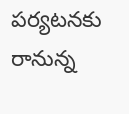పర్యటనకు రానున్న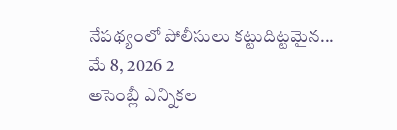నేపథ్యంలో పోలీసులు కట్టుదిట్టమైన...
మే 8, 2026 2
అసెంబ్లీ ఎన్నికల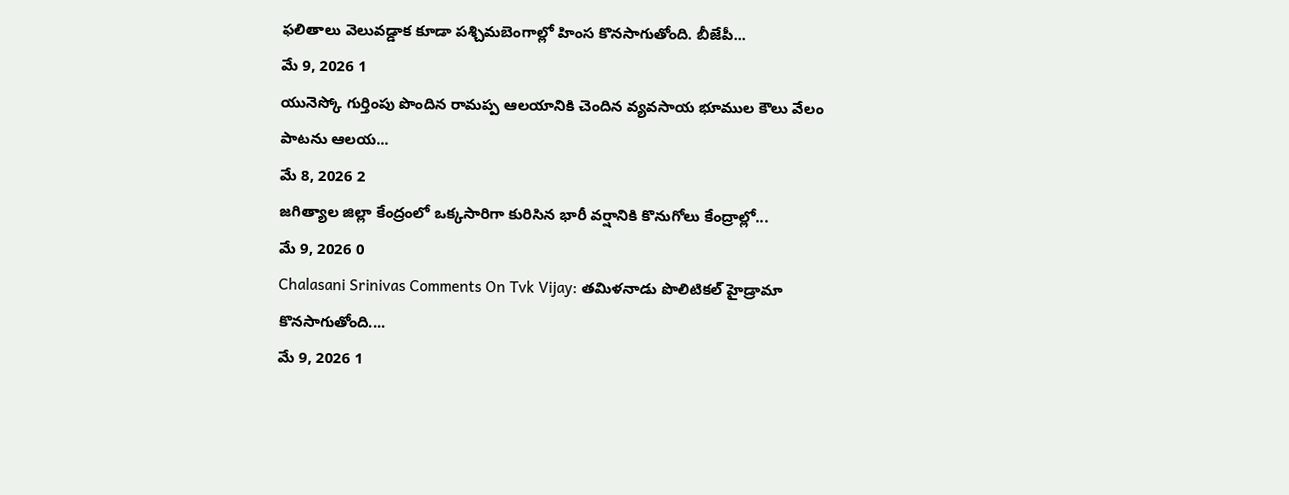ఫలితాలు వెలువడ్డాక కూడా పశ్చిమబెంగాల్లో హింస కొనసాగుతోంది. బీజేపీ...
మే 9, 2026 1
యునెస్కో గుర్తింపు పొందిన రామప్ప ఆలయానికి చెందిన వ్యవసాయ భూముల కౌలు వేలం పాటను ఆలయ...
మే 8, 2026 2
జగిత్యాల జిల్లా కేంద్రంలో ఒక్కసారిగా కురిసిన భారీ వర్షానికి కొనుగోలు కేంద్రాల్లో...
మే 9, 2026 0
Chalasani Srinivas Comments On Tvk Vijay: తమిళనాడు పొలిటికల్ హైడ్రామా కొనసాగుతోంది....
మే 9, 2026 1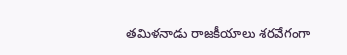తమిళనాడు రాజకీయాలు శరవేగంగా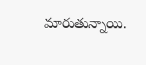మారుతున్నాయి.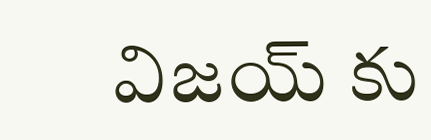విజయ్ కు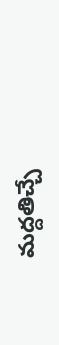మద్దతిచ్చే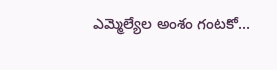ఎమ్మెల్యేల అంశం గంటకో...